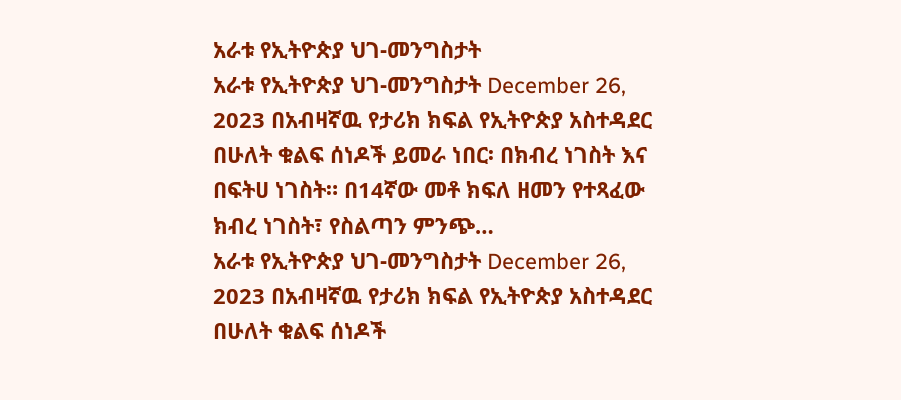አራቱ የኢትዮጵያ ህገ-መንግስታት
አራቱ የኢትዮጵያ ህገ-መንግስታት December 26, 2023 በአብዛኛዉ የታሪክ ክፍል የኢትዮጵያ አስተዳደር በሁለት ቁልፍ ሰነዶች ይመራ ነበር፡ በክብረ ነገስት እና በፍትሀ ነገስት። በ14ኛው መቶ ክፍለ ዘመን የተጻፈው ክብረ ነገስት፣ የስልጣን ምንጭ…
አራቱ የኢትዮጵያ ህገ-መንግስታት December 26, 2023 በአብዛኛዉ የታሪክ ክፍል የኢትዮጵያ አስተዳደር በሁለት ቁልፍ ሰነዶች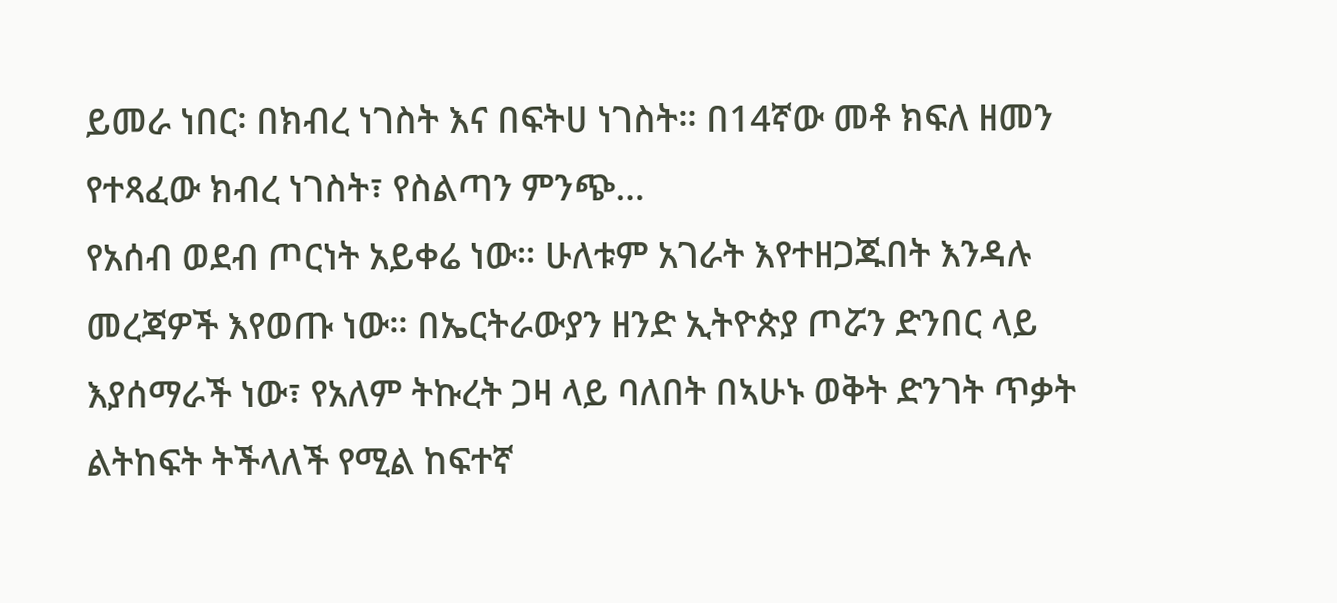ይመራ ነበር፡ በክብረ ነገስት እና በፍትሀ ነገስት። በ14ኛው መቶ ክፍለ ዘመን የተጻፈው ክብረ ነገስት፣ የስልጣን ምንጭ…
የአሰብ ወደብ ጦርነት አይቀሬ ነው። ሁለቱም አገራት እየተዘጋጁበት እንዳሉ መረጃዎች እየወጡ ነው። በኤርትራውያን ዘንድ ኢትዮጵያ ጦሯን ድንበር ላይ እያሰማራች ነው፣ የአለም ትኩረት ጋዛ ላይ ባለበት በኣሁኑ ወቅት ድንገት ጥቃት ልትከፍት ትችላለች የሚል ከፍተኛ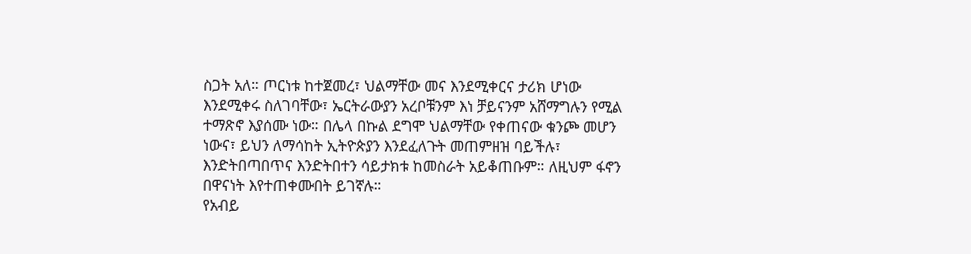ስጋት አለ። ጦርነቱ ከተጀመረ፣ ህልማቸው መና እንደሚቀርና ታሪክ ሆነው እንደሚቀሩ ስለገባቸው፣ ኤርትራውያን አረቦቹንም እነ ቻይናንም አሸማግሉን የሚል ተማጽኖ እያሰሙ ነው። በሌላ በኩል ደግሞ ህልማቸው የቀጠናው ቁንጮ መሆን ነውና፣ ይህን ለማሳከት ኢትዮጵያን እንደፈለጉት መጠምዘዝ ባይችሉ፣ እንድትበጣበጥና እንድትበተን ሳይታክቱ ከመስራት አይቆጠቡም። ለዚህም ፋኖን በዋናነት እየተጠቀሙበት ይገኛሉ።
የአብይ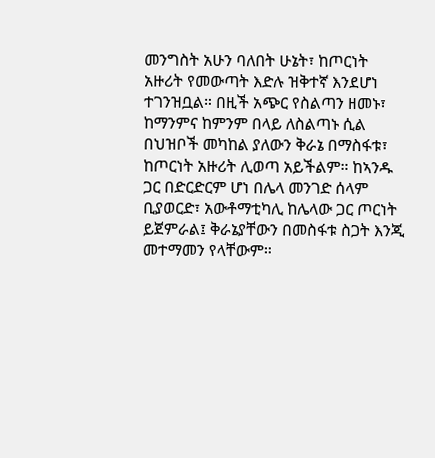መንግስት አሁን ባለበት ሁኔት፣ ከጦርነት አዙሪት የመውጣት እድሉ ዝቅተኛ እንደሆነ ተገንዝቧል። በዚች አጭር የስልጣን ዘመኑ፣ ከማንምና ከምንም በላይ ለስልጣኑ ሲል በህዝቦች መካከል ያለውን ቅራኔ በማስፋቱ፣ ከጦርነት አዙሪት ሊወጣ አይችልም። ከኣንዱ ጋር በድርድርም ሆነ በሌላ መንገድ ሰላም ቢያወርድ፣ አውቶማቲካሊ ከሌላው ጋር ጦርነት ይጀምራል፤ ቅራኔያቸውን በመስፋቱ ስጋት እንጂ መተማመን የላቸውም።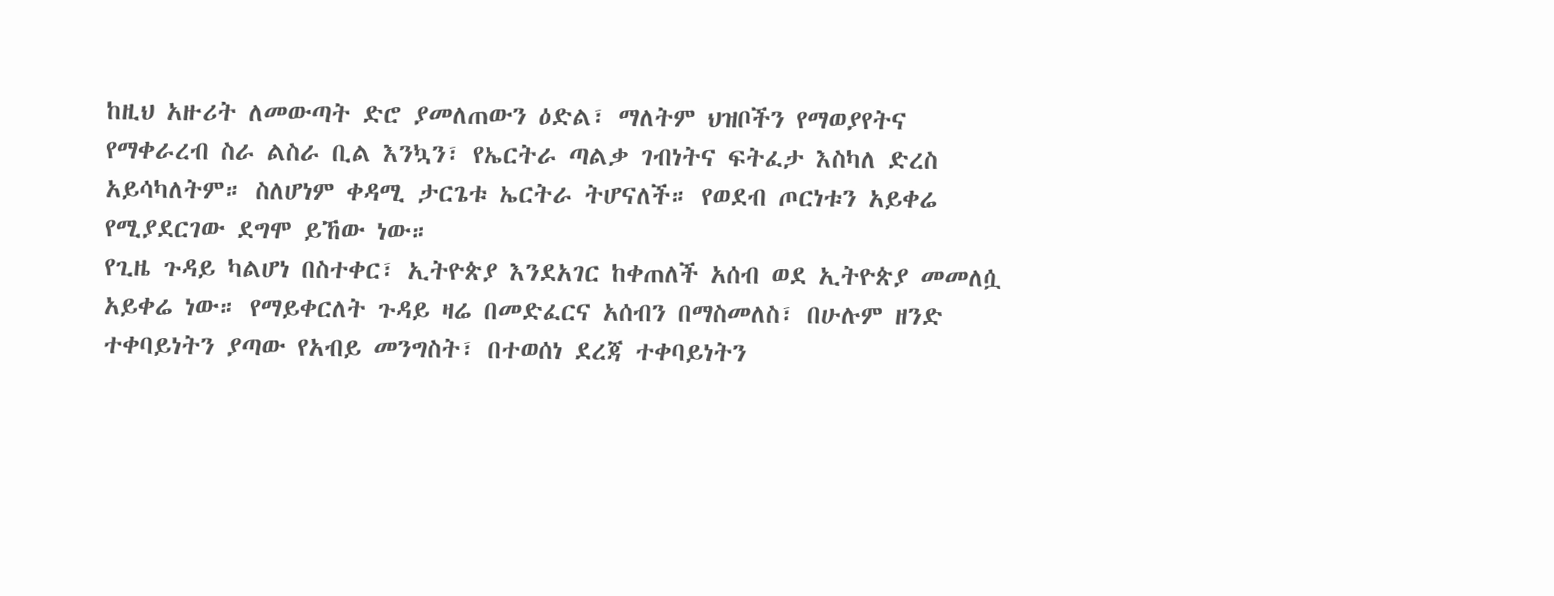ከዚህ አዙሪት ለመውጣት ድሮ ያመለጠውን ዕድል፣ ማለትም ህዝቦችን የማወያየትና የማቀራረብ ስራ ልስራ ቢል እንኳን፣ የኤርትራ ጣልቃ ገብነትና ፍትፈታ እስካለ ድረስ አይሳካለትም። ስለሆነም ቀዳሚ ታርጌቱ ኤርትራ ትሆናለች። የወደብ ጦርነቱን አይቀሬ የሚያደርገው ደግሞ ይኸው ነው።
የጊዜ ጉዳይ ካልሆነ በስተቀር፣ ኢትዮጵያ እንደአገር ከቀጠለች አሰብ ወደ ኢትዮጵያ መመለሷ አይቀሬ ነው። የማይቀርለት ጉዳይ ዛሬ በመድፈርና አሰብን በማስመለስ፣ በሁሉም ዘንድ ተቀባይነትን ያጣው የአብይ መንግስት፣ በተወሰነ ደረጃ ተቀባይነትን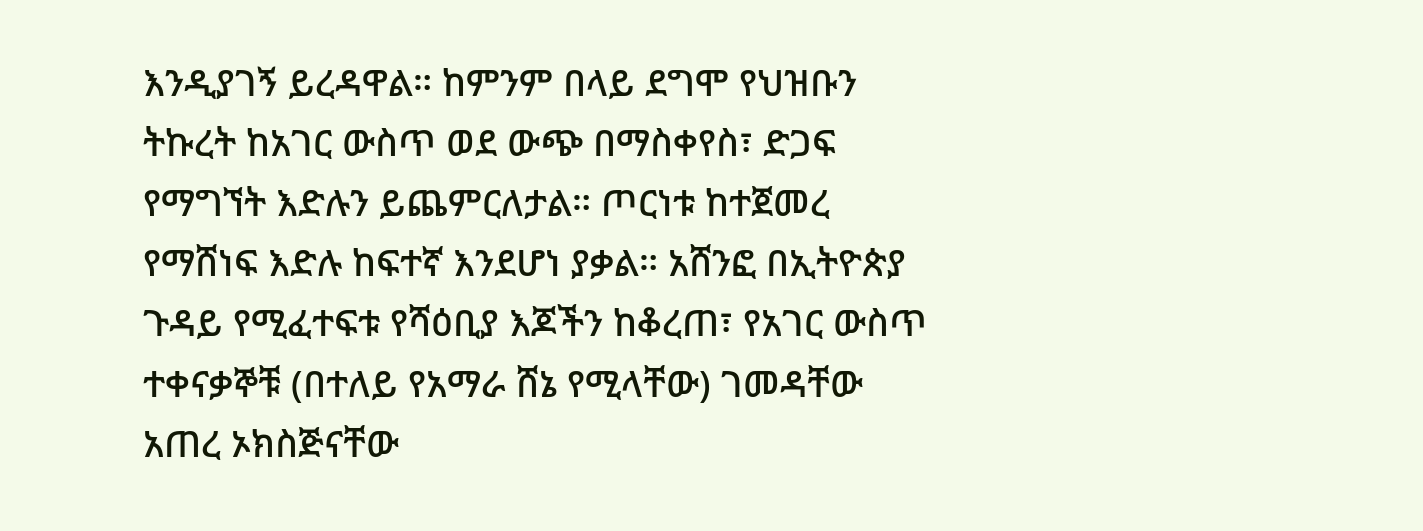እንዲያገኝ ይረዳዋል። ከምንም በላይ ደግሞ የህዝቡን ትኩረት ከአገር ውስጥ ወደ ውጭ በማስቀየስ፣ ድጋፍ የማግኘት እድሉን ይጨምርለታል። ጦርነቱ ከተጀመረ የማሸነፍ እድሉ ከፍተኛ እንደሆነ ያቃል። አሸንፎ በኢትዮጵያ ጉዳይ የሚፈተፍቱ የሻዕቢያ እጆችን ከቆረጠ፣ የአገር ውስጥ ተቀናቃኞቹ (በተለይ የአማራ ሸኔ የሚላቸው) ገመዳቸው አጠረ ኦክስጅናቸው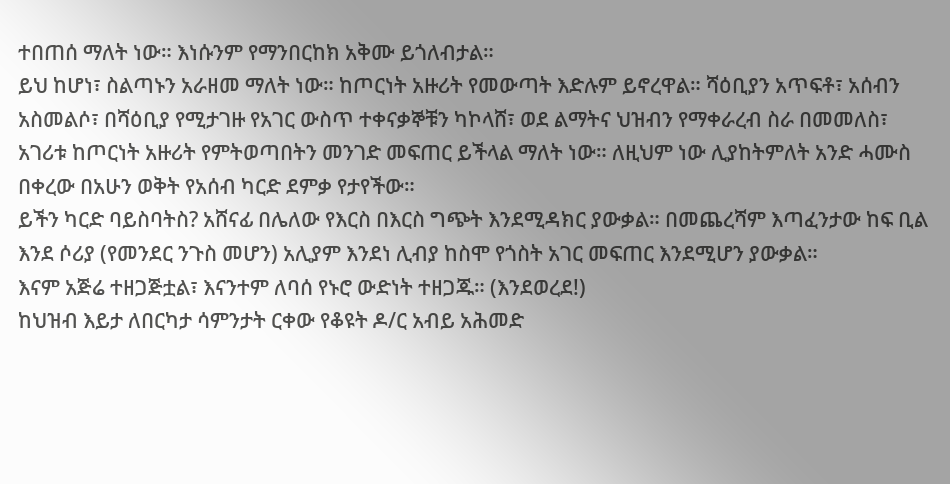ተበጠሰ ማለት ነው። እነሱንም የማንበርከክ አቅሙ ይጎለብታል።
ይህ ከሆነ፣ ስልጣኑን አራዘመ ማለት ነው። ከጦርነት አዙሪት የመውጣት እድሉም ይኖረዋል። ሻዕቢያን አጥፍቶ፣ አሰብን አስመልሶ፣ በሻዕቢያ የሚታገዙ የአገር ውስጥ ተቀናቃኞቹን ካኮላሸ፣ ወደ ልማትና ህዝብን የማቀራረብ ስራ በመመለስ፣ አገሪቱ ከጦርነት አዙሪት የምትወጣበትን መንገድ መፍጠር ይችላል ማለት ነው። ለዚህም ነው ሊያከትምለት አንድ ሓሙስ በቀረው በአሁን ወቅት የአሰብ ካርድ ደምቃ የታየችው።
ይችን ካርድ ባይስባትስ? አሸናፊ በሌለው የእርስ በእርስ ግጭት እንደሚዳክር ያውቃል። በመጨረሻም እጣፈንታው ከፍ ቢል እንደ ሶሪያ (የመንደር ንጉስ መሆን) አሊያም እንደነ ሊብያ ከስሞ የጎስት አገር መፍጠር እንደሚሆን ያውቃል።
እናም አጅሬ ተዘጋጅቷል፣ እናንተም ለባሰ የኑሮ ውድነት ተዘጋጁ። (እንደወረደ!)
ከህዝብ እይታ ለበርካታ ሳምንታት ርቀው የቆዩት ዶ/ር አብይ አሕመድ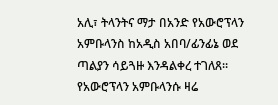አሊ፣ ትላንትና ማታ በአንድ የአውሮፕላን አምቡላንስ ከአዲስ አበባ/ፊንፊኔ ወደ ጣልያን ሳይጓዙ እንዳልቀረ ተገለጸ።
የአውሮፕላን አምቡላንሱ ዛሬ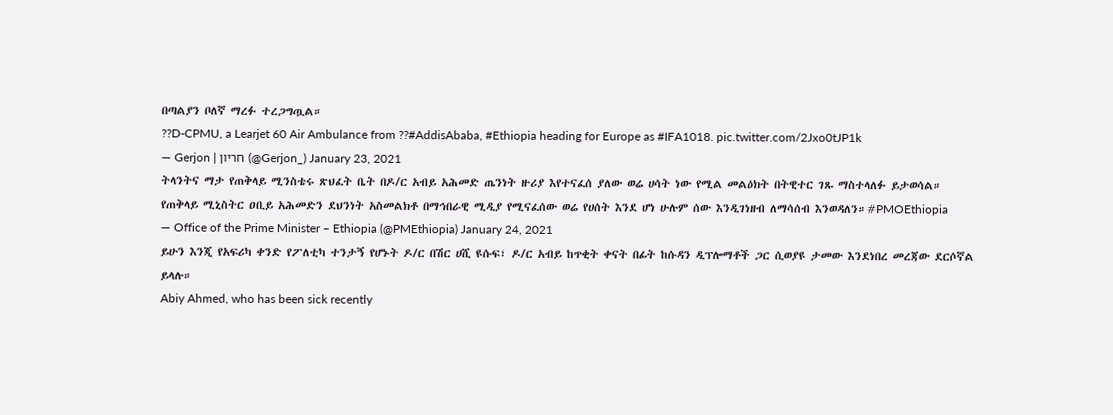በጣልያን ቦለኛ ማረፉ ተረጋግጧል።
??D-CPMU, a Learjet 60 Air Ambulance from ??#AddisAbaba, #Ethiopia heading for Europe as #IFA1018. pic.twitter.com/2Jxo0tJP1k
— Gerjon | חריון (@Gerjon_) January 23, 2021
ትላንትና ማታ የጠቅላይ ሚንስቴሩ ጽህፈት ቤት በዶ/ር አብይ አሕመድ ጤንነት ዙሪያ እየተናፈሰ ያለው ወሬ ሀሳት ነው የሚል መልዕክት በትዊተር ገጹ ማስተላለፉ ይታወሳል።
የጠቅላይ ሚኒስትር ዐቢይ አሕመድን ደህንነት አስመልክቶ በማኅበራዊ ሚዲያ የሚናፈሰው ወሬ የሀሰት እንደ ሆነ ሁሉም ሰው እንዲገነዘብ ለማሳሰብ እንወዳለን።#PMOEthiopia
— Office of the Prime Minister – Ethiopia (@PMEthiopia) January 24, 2021
ይሁን እንጂ የአፍሪካ ቀንድ የፖለቲካ ተንታኝ የሆኑት ዶ/ር በሽር ሀሺ ዩሱፍ፣ ዶ/ር አብይ ከጥቂት ቀናት በፊት ከሱዳን ዲፕሎማቶች ጋር ሲወያዩ ታመው እንደነበረ መረጃው ደርሶኛል ይላሉ።
Abiy Ahmed, who has been sick recently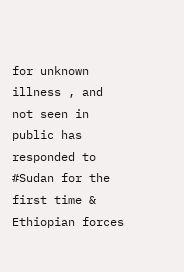for unknown illness , and not seen in public has responded to #Sudan for the first time & Ethiopian forces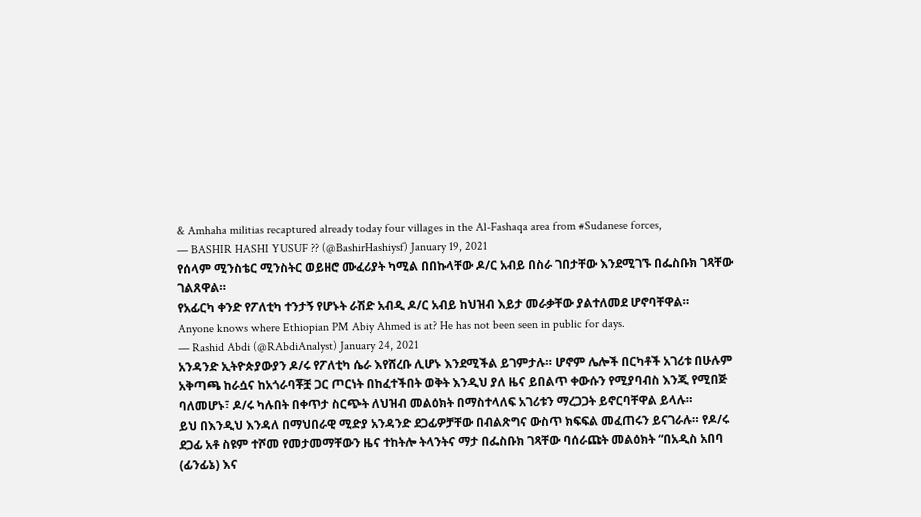& Amhaha militias recaptured already today four villages in the Al-Fashaqa area from #Sudanese forces,
— BASHIR HASHI YUSUF ?? (@BashirHashiysf) January 19, 2021
የሰላም ሚንስቴር ሚንስትር ወይዘሮ ሙፈሪያት ካሚል በበኩላቸው ዶ/ር አብይ በስራ ገበታቸው እንደሚገኙ በፌስቡክ ገጻቸው ገልጸዋል።
የአፊርካ ቀንድ የፖለቲካ ተንታኝ የሆኑት ራሽድ አብዲ ዶ/ር አብይ ከህዝብ እይታ መራቃቸው ያልተለመደ ሆኖባቸዋል።
Anyone knows where Ethiopian PM Abiy Ahmed is at? He has not been seen in public for days.
— Rashid Abdi (@RAbdiAnalyst) January 24, 2021
አንዳንድ ኢትዮጵያውያን ዶ/ሩ የፖለቲካ ሴራ እየሸረቡ ሊሆኑ እንደሚችል ይገምታሉ። ሆኖም ሌሎች በርካቶች አገሪቱ በሁሉም አቅጣጫ ከራሷና ከአጎራባቾቿ ጋር ጦርነት በከፈተችበት ወቅት እንዲህ ያለ ዜና ይበልጥ ቀውሱን የሚያባብስ እንጂ የሚበጅ ባለመሆኑ፣ ዶ/ሩ ካሉበት በቀጥታ ስርጭት ለህዝብ መልዕክት በማስተላለፍ አገሪቱን ማረጋጋት ይኖርባቸዋል ይላሉ።
ይህ በእንዲህ እንዳለ በማህበራዊ ሚድያ አንዳንድ ደጋፊዎቻቸው በብልጽግና ውስጥ ክፍፍል መፈጠሩን ይናገራሉ። የዶ/ሩ ደጋፊ አቶ ስዩም ተሾመ የመታመማቸውን ዜና ተከትሎ ትላንትና ማታ በፌስቡክ ገጻቸው ባሰራጩት መልዕክት “በአዲስ አበባ (ፊንፊኔ) እና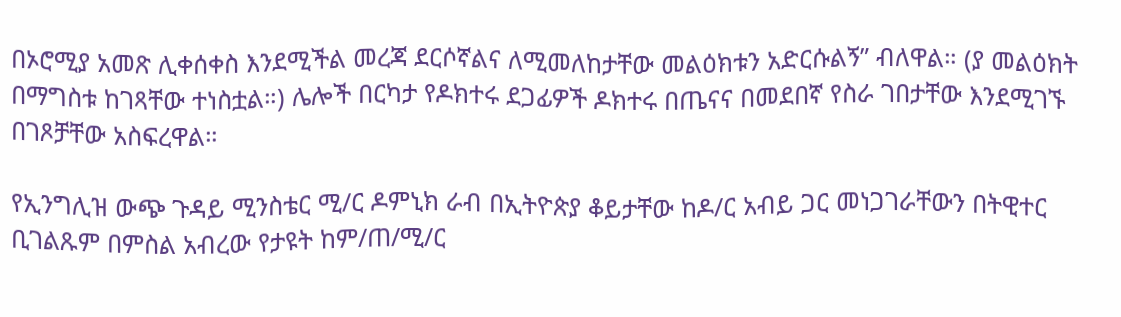በኦሮሚያ አመጽ ሊቀሰቀስ እንደሚችል መረጃ ደርሶኛልና ለሚመለከታቸው መልዕክቱን አድርሱልኝ” ብለዋል። (ያ መልዕክት በማግስቱ ከገጻቸው ተነስቷል።) ሌሎች በርካታ የዶክተሩ ደጋፊዎች ዶክተሩ በጤናና በመደበኛ የስራ ገበታቸው እንደሚገኙ በገጾቻቸው አስፍረዋል።

የኢንግሊዝ ውጭ ጉዳይ ሚንስቴር ሚ/ር ዶምኒክ ራብ በኢትዮጵያ ቆይታቸው ከዶ/ር አብይ ጋር መነጋገራቸውን በትዊተር ቢገልጹም በምስል አብረው የታዩት ከም/ጠ/ሚ/ር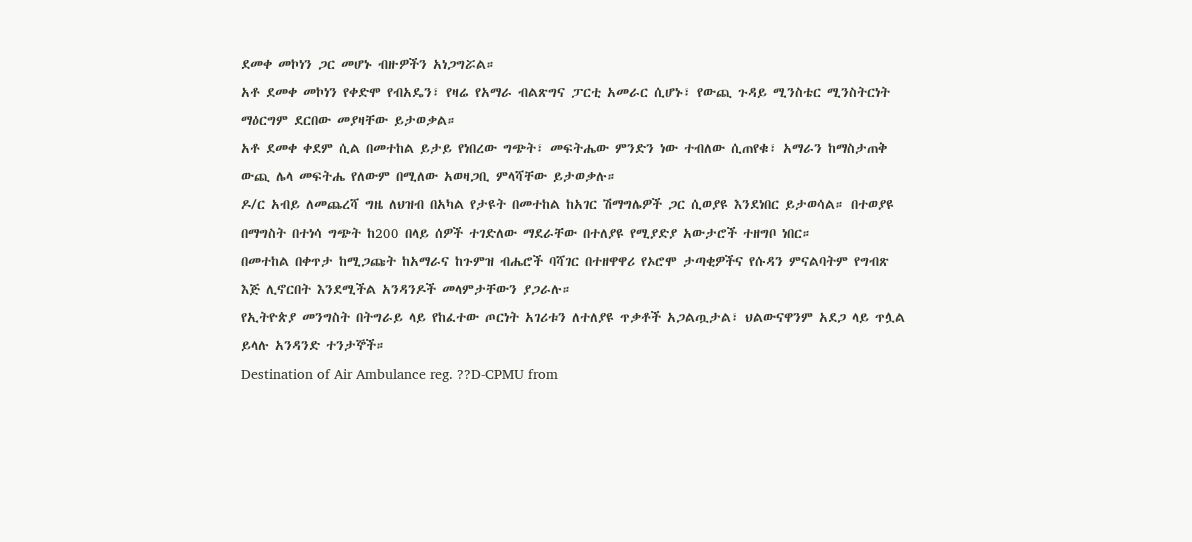ደመቀ መኮነን ጋር መሆኑ ብዙዎችን አነጋግሯል።
አቶ ደመቀ መኮነን የቀድሞ የብአዴን፣ የዛሬ የአማራ ብልጽግና ፓርቲ አመራር ሲሆኑ፣ የውጪ ጉዳይ ሚንስቴር ሚንስትርነት ማዕርግም ደርበው መያዛቸው ይታወቃል።
አቶ ደመቀ ቀደም ሲል በመተከል ይታይ የነበረው ግጭት፣ መፍትሔው ምንድን ነው ተብለው ሲጠየቁ፣ አማራን ከማስታጠቅ ውጪ ሌላ መፍትሔ የለውም በሚለው አወዛጋቢ ምላሻቸው ይታወቃሉ።
ዶ/ር አብይ ለመጨረሻ ግዜ ለህዝብ በአካል የታዩት በመተከል ከአገር ሽማግሌዎች ጋር ሲወያዩ እንደነበር ይታወሳል። በተወያዩ በማግስት በተነሳ ግጭት ከ200 በላይ ሰዎች ተገድለው ማደራቸው በተለያዩ የሚያድያ አውታሮች ተዘግቦ ነበር።
በመተከል በቀጥታ ከሚጋጩት ከአማራና ከጉምዝ ብሔሮች ባሻገር በተዘዋዋሪ የኦሮሞ ታጣቂዎችና የሱዳን ምናልባትም የግብጽ እጅ ሊኖርበት እንደሚችል አንዳንዶች መላምታቸውን ያጋራሉ።
የኢትዮጵያ መንግስት በትግራይ ላይ የከፈተው ጦርነት አገሪቱን ለተለያዩ ጥቃቶች አጋልጧታል፣ ህልውናዋንም አደጋ ላይ ጥሏል ይላሉ አንዳንድ ተንታኞች።
Destination of Air Ambulance reg. ??D-CPMU from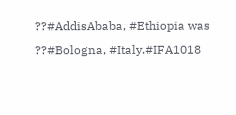??#AddisAbaba, #Ethiopia was ??#Bologna, #Italy.#IFA1018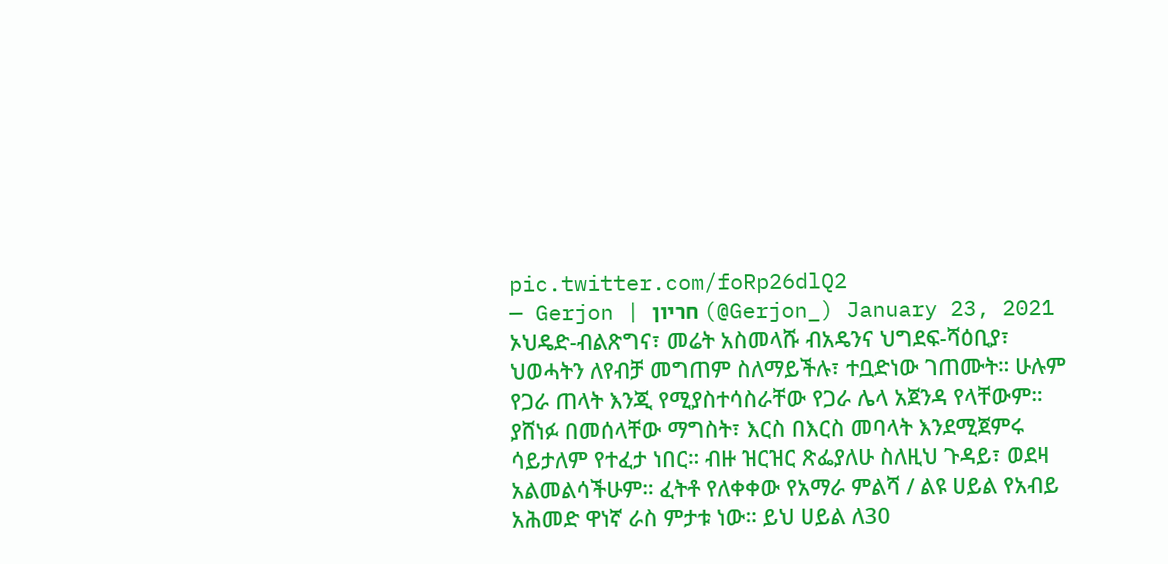pic.twitter.com/foRp26dlQ2
— Gerjon | חריון (@Gerjon_) January 23, 2021
ኦህዴድ-ብልጽግና፣ መሬት አስመላሹ ብአዴንና ህግደፍ-ሻዕቢያ፣ ህወሓትን ለየብቻ መግጠም ስለማይችሉ፣ ተቧድነው ገጠሙት። ሁሉም የጋራ ጠላት እንጂ የሚያስተሳስራቸው የጋራ ሌላ አጀንዳ የላቸውም። ያሸነፉ በመሰላቸው ማግስት፣ እርስ በእርስ መባላት እንደሚጀምሩ ሳይታለም የተፈታ ነበር። ብዙ ዝርዝር ጽፌያለሁ ስለዚህ ጉዳይ፣ ወደዛ አልመልሳችሁም። ፈትቶ የለቀቀው የአማራ ምልሻ / ልዩ ሀይል የአብይ አሕመድ ዋነኛ ራስ ምታቱ ነው። ይህ ሀይል ለ30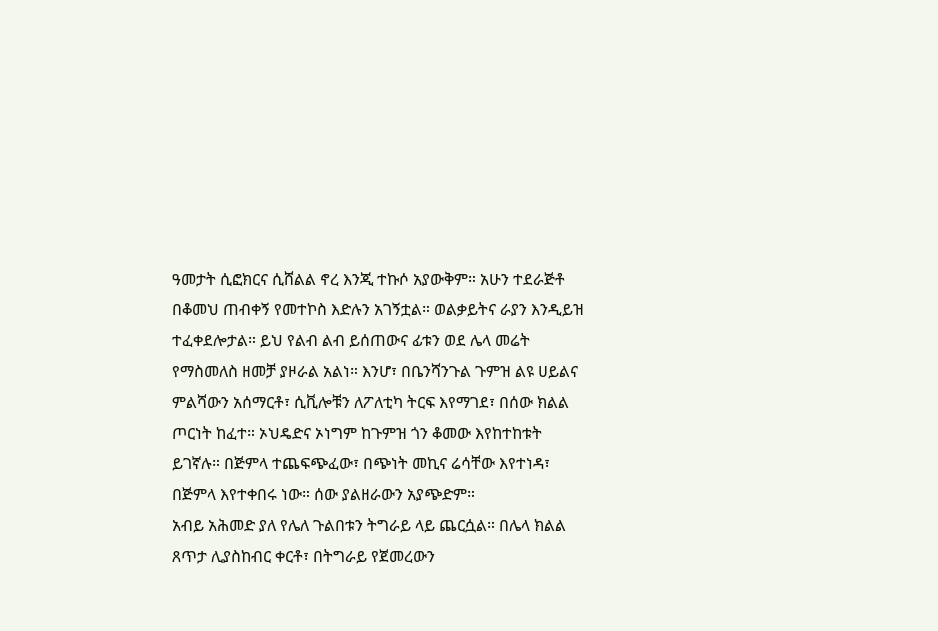ዓመታት ሲፎክርና ሲሸልል ኖረ እንጂ ተኩሶ አያውቅም። አሁን ተደራጅቶ በቆመህ ጠብቀኝ የመተኮስ እድሉን አገኝቷል። ወልቃይትና ራያን እንዲይዝ ተፈቀደሎታል። ይህ የልብ ልብ ይሰጠውና ፊቱን ወደ ሌላ መሬት የማስመለስ ዘመቻ ያዞራል አልነ። እንሆ፣ በቤንሻንጉል ጉምዝ ልዩ ሀይልና ምልሻውን አሰማርቶ፣ ሲቪሎቹን ለፖለቲካ ትርፍ እየማገደ፣ በሰው ክልል ጦርነት ከፈተ። ኦህዴድና ኦነግም ከጉምዝ ጎን ቆመው እየከተከቱት ይገኛሉ። በጅምላ ተጨፍጭፈው፣ በጭነት መኪና ሬሳቸው እየተነዳ፣ በጅምላ እየተቀበሩ ነው። ሰው ያልዘራውን አያጭድም።
አብይ አሕመድ ያለ የሌለ ጉልበቱን ትግራይ ላይ ጨርሷል። በሌላ ክልል ጸጥታ ሊያስከብር ቀርቶ፣ በትግራይ የጀመረውን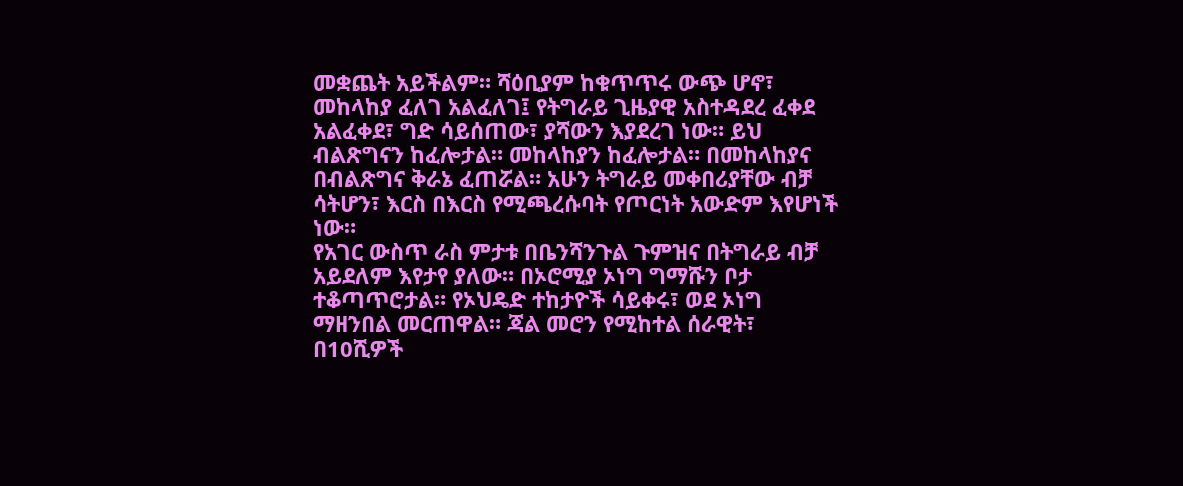መቋጨት አይችልም። ሻዕቢያም ከቁጥጥሩ ውጭ ሆኖ፣ መከላከያ ፈለገ አልፈለገ፤ የትግራይ ጊዜያዊ አስተዳደረ ፈቀደ አልፈቀደ፣ ግድ ሳይሰጠው፣ ያሻውን እያደረገ ነው። ይህ ብልጽግናን ከፈሎታል። መከላከያን ከፈሎታል። በመከላከያና በብልጽግና ቅራኔ ፈጠሯል። አሁን ትግራይ መቀበሪያቸው ብቻ ሳትሆን፣ እርስ በእርስ የሚጫረሱባት የጦርነት አውድም እየሆነች ነው።
የአገር ውስጥ ራስ ምታቱ በቤንሻንጉል ጉምዝና በትግራይ ብቻ አይደለም እየታየ ያለው። በኦሮሚያ ኦነግ ግማሹን ቦታ ተቆጣጥሮታል። የኦህዴድ ተከታዮች ሳይቀሩ፣ ወደ ኦነግ ማዘንበል መርጠዋል። ጃል መሮን የሚከተል ሰራዊት፣ በ10ሺዎች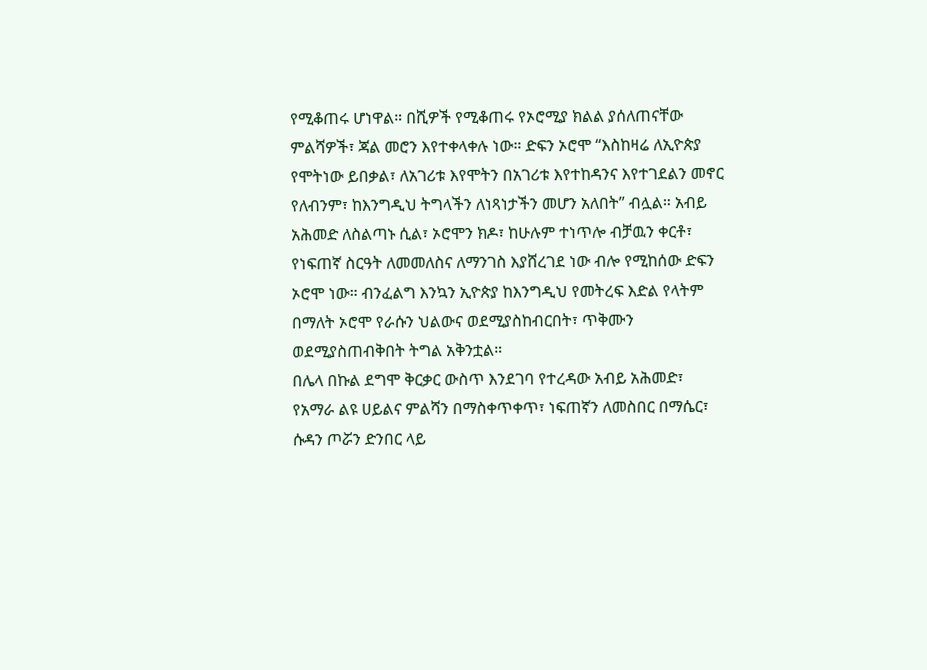የሚቆጠሩ ሆነዋል። በሺዎች የሚቆጠሩ የኦሮሚያ ክልል ያሰለጠናቸው ምልሻዎች፣ ጃል መሮን እየተቀላቀሉ ነው። ድፍን ኦሮሞ “እስከዛሬ ለኢዮጵያ የሞትነው ይበቃል፣ ለአገሪቱ እየሞትን በአገሪቱ እየተከዳንና እየተገደልን መኖር የለብንም፣ ከእንግዲህ ትግላችን ለነጻነታችን መሆን አለበት” ብሏል። አብይ አሕመድ ለስልጣኑ ሲል፣ ኦሮሞን ክዶ፣ ከሁሉም ተነጥሎ ብቻዉን ቀርቶ፣ የነፍጠኛ ስርዓት ለመመለስና ለማንገስ እያሸረገደ ነው ብሎ የሚከሰው ድፍን ኦሮሞ ነው። ብንፈልግ እንኳን ኢዮጵያ ከእንግዲህ የመትረፍ እድል የላትም በማለት ኦሮሞ የራሱን ህልውና ወደሚያስከብርበት፣ ጥቅሙን ወደሚያስጠብቅበት ትግል አቅንቷል።
በሌላ በኩል ደግሞ ቅርቃር ውስጥ እንደገባ የተረዳው አብይ አሕመድ፣ የአማራ ልዩ ሀይልና ምልሻን በማስቀጥቀጥ፣ ነፍጠኛን ለመስበር በማሴር፣ ሱዳን ጦሯን ድንበር ላይ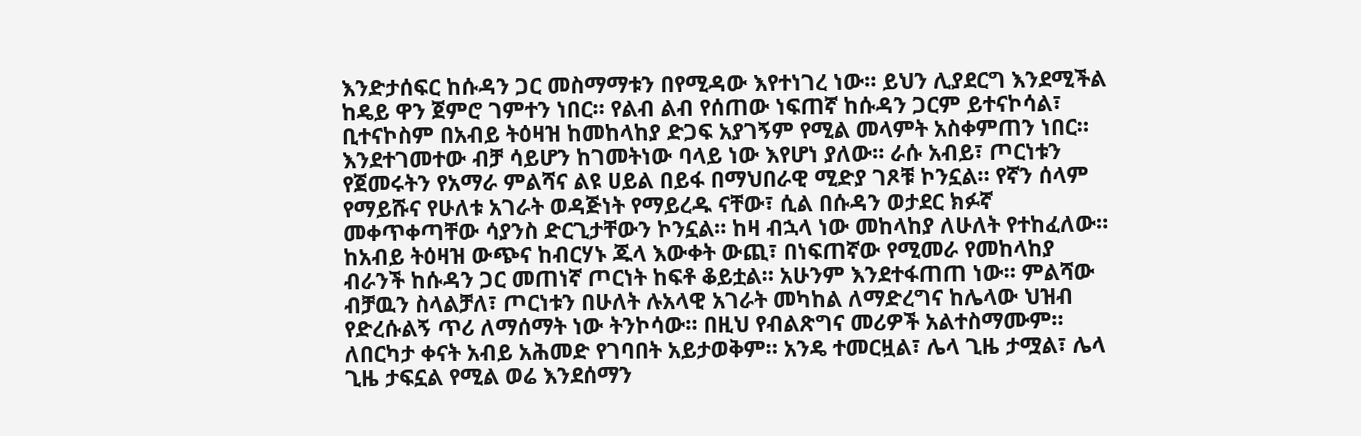እንድታሰፍር ከሱዳን ጋር መስማማቱን በየሚዳው እየተነገረ ነው። ይህን ሊያደርግ እንደሚችል ከዴይ ዋን ጀምሮ ገምተን ነበር። የልብ ልብ የሰጠው ነፍጠኛ ከሱዳን ጋርም ይተናኮሳል፣ ቢተናኮስም በአብይ ትዕዛዝ ከመከላከያ ድጋፍ አያገኝም የሚል መላምት አስቀምጠን ነበር። እንደተገመተው ብቻ ሳይሆን ከገመትነው ባላይ ነው እየሆነ ያለው። ራሱ አብይ፣ ጦርነቱን የጀመሩትን የአማራ ምልሻና ልዩ ሀይል በይፋ በማህበራዊ ሚድያ ገጾቹ ኮንኗል። የኛን ሰላም የማይሹና የሁለቱ አገራት ወዳጅነት የማይረዱ ናቸው፣ ሲል በሱዳን ወታደር ክፉኛ መቀጥቀጣቸው ሳያንስ ድርጊታቸውን ኮንኗል። ከዛ ብኋላ ነው መከላከያ ለሁለት የተከፈለው። ከአብይ ትዕዛዝ ውጭና ከብርሃኑ ጁላ እውቀት ውጪ፣ በነፍጠኛው የሚመራ የመከላከያ ብራንች ከሱዳን ጋር መጠነኛ ጦርነት ከፍቶ ቆይቷል። አሁንም እንደተፋጠጠ ነው። ምልሻው ብቻዉን ስላልቻለ፣ ጦርነቱን በሁለት ሉአላዊ አገራት መካከል ለማድረግና ከሌላው ህዝብ የድረሱልኝ ጥሪ ለማሰማት ነው ትንኮሳው። በዚህ የብልጽግና መሪዎች አልተስማሙም። ለበርካታ ቀናት አብይ አሕመድ የገባበት አይታወቅም። አንዴ ተመርዟል፣ ሌላ ጊዜ ታሟል፣ ሌላ ጊዜ ታፍኗል የሚል ወሬ እንደሰማን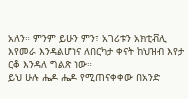አለን። ምንም ይሁን ምን፣ አገሪቱን አክቲቭሊ እየመራ እንዳልሆነና ለበርካታ ቀናት ከህዝብ እየታ ርቆ እንዳለ ግልጽ ነው።
ይህ ሁሉ ሔዶ ሔዶ የሚጠናቀቀው በአንድ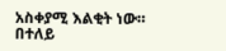አስቀያሚ እልቂት ነው። በተለይ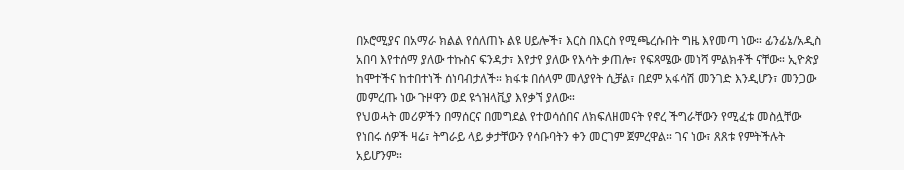በኦሮሚያና በአማራ ክልል የሰለጠኑ ልዩ ሀይሎች፣ እርስ በእርስ የሚጫረሱበት ግዜ እየመጣ ነው። ፊንፊኔ/አዲስ አበባ እየተሰማ ያለው ተኩስና ፍንዳታ፣ እየታየ ያለው የእሳት ቃጠሎ፣ የፍጻሜው መነሻ ምልክቶች ናቸው። ኢዮጵያ ከሞተችና ከተበተነች ሰነባብታለች። ክፋቱ በሰላም መለያየት ሲቻል፣ በደም አፋሳሽ መንገድ እንዲሆን፣ መንጋው መምረጡ ነው ጉዞዋን ወደ ዩጎዝላቪያ እየቃኘ ያለው።
የህወሓት መሪዎችን በማሰርና በመግደል የተወሳሰበና ለክፍለዘመናት የኖረ ችግራቸውን የሚፈቱ መስሏቸው የነበሩ ሰዎች ዛሬ፣ ትግራይ ላይ ቃታቸውን የሳቡባትን ቀን መርገም ጀምረዋል። ገና ነው፣ ጸጸቱ የምትችሉት አይሆንም።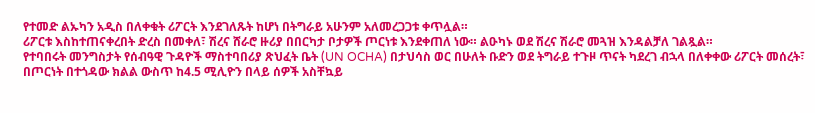የተመድ ልኡካን አዲስ በለቀቁት ሪፖርት እንደገለጹት ከሆነ በትግራይ አሁንም አለመረጋጋቱ ቀጥሏል።
ሪፖርቱ እስከተጠናቀረበት ድረስ በመቀለ፣ ሽረና ሸራሮ ዙሪያ በበርካታ ቦታዎች ጦርነቱ እንደቀጠለ ነው። ልዑካኑ ወደ ሽረና ሽራሮ መጓዝ እንዳልቻለ ገልጿል።
የተባበሩት መንግስታት የሰብዓዊ ጉዳዮች ማስተባበሪያ ጽህፈት ቤት (UN OCHA) በታህሳስ ወር በሁለት ቡድን ወደ ትግራይ ተጉዞ ጥናት ካደረገ ብኋላ በለቀቀው ሪፖርት መሰረት፣ በጦርነት በተጎዳው ክልል ውስጥ ከ4.5 ሚሊዮን በላይ ሰዎች አስቸኳይ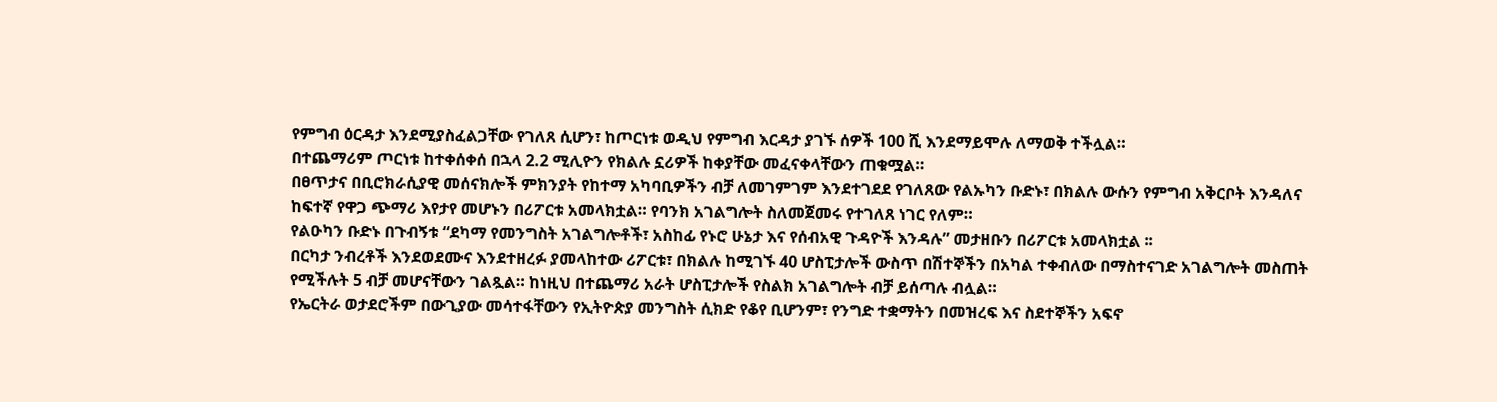የምግብ ዕርዳታ እንደሚያስፈልጋቸው የገለጸ ሲሆን፣ ከጦርነቱ ወዲህ የምግብ እርዳታ ያገኙ ሰዎች 100 ሺ እንደማይሞሉ ለማወቅ ተችሏል።
በተጨማሪም ጦርነቱ ከተቀሰቀሰ በኋላ 2.2 ሚሊዮን የክልሉ ኗሪዎች ከቀያቸው መፈናቀላቸውን ጠቁሟል።
በፀጥታና በቢሮክራሲያዊ መሰናክሎች ምክንያት የከተማ አካባቢዎችን ብቻ ለመገምገም እንደተገደደ የገለጸው የልኡካን ቡድኑ፣ በክልሉ ውሱን የምግብ አቅርቦት እንዳለና ከፍተኛ የዋጋ ጭማሪ እየታየ መሆኑን በሪፖርቱ አመላክቷል። የባንክ አገልግሎት ስለመጀመሩ የተገለጸ ነገር የለም።
የልዑካን ቡድኑ በጉብኝቱ “ደካማ የመንግስት አገልግሎቶች፣ አስከፊ የኑሮ ሁኔታ እና የሰብአዊ ጉዳዮች እንዳሉ” መታዘቡን በሪፖርቱ አመላክቷል ፡፡
በርካታ ንብረቶች እንደወደሙና እንደተዘረፉ ያመላከተው ሪፖርቱ፣ በክልሉ ከሚገኙ 40 ሆስፒታሎች ውስጥ በሽተኞችን በአካል ተቀብለው በማስተናገድ አገልግሎት መስጠት የሚችሉት 5 ብቻ መሆናቸውን ገልጿል። ከነዚህ በተጨማሪ አራት ሆስፒታሎች የስልክ አገልግሎት ብቻ ይሰጣሉ ብሏል።
የኤርትራ ወታደሮችም በውጊያው መሳተፋቸውን የኢትዮጵያ መንግስት ሲክድ የቆየ ቢሆንም፣ የንግድ ተቋማትን በመዝረፍ እና ስደተኞችን አፍኖ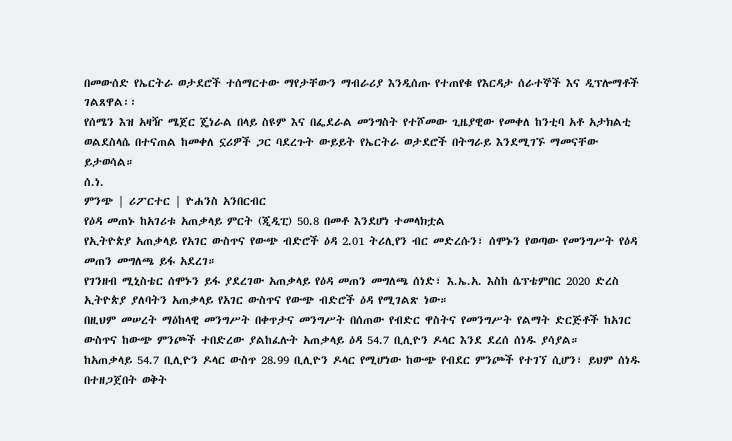በመውሰድ የኤርትራ ወታደሮች ተሰማርተው ማየታቸውን ማብራሪያ እንዲሰጡ የተጠየቁ የእርዳታ ሰራተኞች እና ዲፕሎማቶች ገልጸዋል፡፡
የሰሜን እዝ አዛዥ ሜጀር ጄነራል በላይ ስዩም እና በፌደራል መንግስት የተሾመው ጊዜያዊው የመቀለ ከንቲባ አቶ አታክልቲ ወልደስላሴ በተናጠል ከመቀለ ኗሪዎች ጋር ባደረጉት ውይይት የኤርትራ ወታደሮች በትግራይ እንደሚገኙ ማመናቸው ይታወሳል።
ሰ.ነ.
ምንጭ | ሪፖርተር | ዮሐንስ አንበርብር
የዕዳ መጠኑ ከአገሪቱ አጠቃላይ ምርት (ጂዲፒ) 50.8 በመቶ እንደሆነ ተመላክቷል
የኢትዮጵያ አጠቃላይ የአገር ውስጥና የውጭ ብድሮች ዕዳ 2.01 ትሪሊየን ብር መድረሱን፣ ሰሞኑን የወጣው የመንግሥት የዕዳ መጠን መግለጫ ይፋ አደረገ።
የገንዘብ ሚኒስቴር ሰሞኑን ይፋ ያደረገው አጠቃላይ የዕዳ መጠን መግለጫ ሰነድ፣ እ.ኤ.አ. እስከ ሴፕቴምበር 2020 ድረስ ኢትዮጵያ ያለባትን አጠቃላይ የአገር ውስጥና የውጭ ብድሮች ዕዳ የሚገልጽ ነው።
በዚህም መሠረት ማዕከላዊ መንግሥት በቀጥታና መንግሥት በሰጠው የብድር ዋስትና የመንግሥት የልማት ድርጅቶች ከአገር ውስጥና ከውጭ ምንጮች ተበድረው ያልከፈሉት አጠቃላይ ዕዳ 54.7 ቢሊዮን ዶላር እንደ ደረሰ ሰነዱ ያሳያል።
ከአጠቃላይ 54.7 ቢሊዮን ዶላር ውስጥ 28.99 ቢሊዮን ዶላር የሚሆነው ከውጭ የብደር ምንጮች የተገኘ ሲሆን፣ ይህም ሰነዱ በተዘጋጀበት ወቅት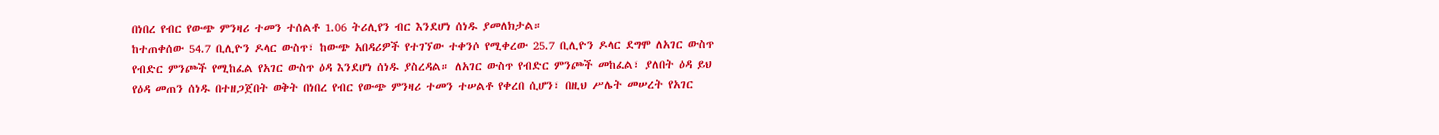በነበረ የብር የውጭ ምንዛሪ ተመን ተሰልቶ 1.06 ትሪሊየን ብር እንደሆነ ሰነዱ ያመለክታል።
ከተጠቀሰው 54.7 ቢሊዮን ዶላር ውስጥ፣ ከውጭ አበዳሪዎች የተገኘው ተቀንሶ የሚቀረው 25.7 ቢሊዮን ዶላር ደግሞ ለአገር ውስጥ የብድር ምንጮች የሚከፈል የአገር ውስጥ ዕዳ እንደሆነ ሰነዱ ያስረዳል። ለአገር ውስጥ የብድር ምንጮች መከፈል፣ ያለበት ዕዳ ይህ የዕዳ መጠን ሰነዱ በተዘጋጀበት ወቅት በነበረ የብር የውጭ ምንዛሪ ተመን ተሠልቶ የቀረበ ሲሆን፣ በዚህ ሥሌት መሠረት የአገር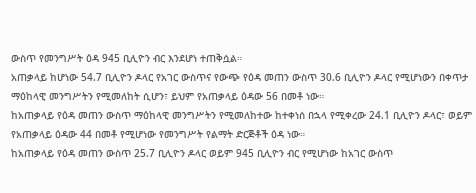ውስጥ የመንግሥት ዕዳ 945 ቢሊዮን ብር እንደሆነ ተጠቅሷል።
አጠቃላይ ከሆነው 54.7 ቢሊዮን ዶላር የአገር ውስጥና የውጭ የዕዳ መጠን ውስጥ 30.6 ቢሊዮን ዶላር የሚሆነውን በቀጥታ ማዕከላዊ መንግሥትን የሚመለከት ሲሆን፣ ይህም የአጠቃላይ ዕዳው 56 በመቶ ነው።
ከአጠቃላይ የዕዳ መጠን ውስጥ ማዕከላዊ መንግሥትን የሚመለከተው ከተቀነሰ በኋላ የሚቀረው 24.1 ቢሊዮን ዶላር፣ ወይም የአጠቃላይ ዕዳው 44 በመቶ የሚሆነው የመንግሥት የልማት ድርጅቶች ዕዳ ነው።
ከአጠቃላይ የዕዳ መጠን ውስጥ 25.7 ቢሊዮን ዶላር ወይም 945 ቢሊዮን ብር የሚሆነው ከአገር ውስጥ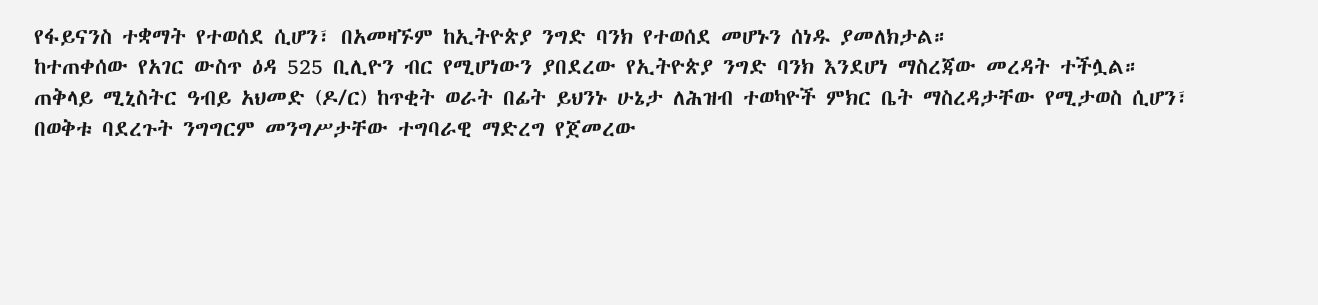የፋይናንስ ተቋማት የተወሰደ ሲሆን፣ በአመዛኙም ከኢትዮጵያ ንግድ ባንክ የተወሰደ መሆኑን ሰነዱ ያመለክታል።
ከተጠቀሰው የአገር ውስጥ ዕዳ 525 ቢሊዮን ብር የሚሆነውን ያበደረው የኢትዮጵያ ንግድ ባንክ እንደሆነ ማስረጃው መረዳት ተችሏል።
ጠቅላይ ሚኒስትር ዓብይ አህመድ (ዶ/ር) ከጥቂት ወራት በፊት ይህንኑ ሁኔታ ለሕዝብ ተወካዮች ምክር ቤት ማስረዳታቸው የሚታወስ ሲሆን፣ በወቅቱ ባደረጉት ንግግርም መንግሥታቸው ተግባራዊ ማድረግ የጀመረው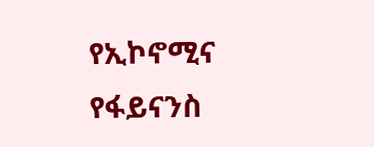የኢኮኖሚና የፋይናንስ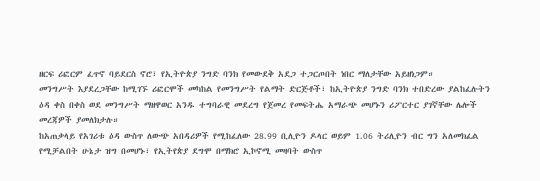ዘርፍ ሪፎርም ፈጥኖ ባይደርስ ኖሮ፣ የኢትዮጵያ ንግድ ባንክ የመውደቅ አደጋ ተጋርጦበት ነበር ማለታቸው አይዘነጋም።
መንግሥት እያደረጋቸው ከሚገኙ ሪፎርሞች መካከል የመንግሥት የልማት ድርጅቶች፣ ከኢትዮጵያ ንግድ ባንክ ተበድረው ያልከፈሉትን ዕዳ ቀስ በቀስ ወደ መንግሥት ማዘዋወር አንዱ ተግባራዊ መደረግ የጀመረ የመፍትሔ አማራጭ መሆኑን ሪፖርተር ያገኛቸው ሌሎች መረጃዎች ያመለክታሉ።
ከአጠቃላይ የአገሪቱ ዕዳ ውስጥ ለውጭ አበዳሪዎች የሚከፈለው 28.99 ቢሊዮን ዶላር ወይም 1.06 ትሪሊዮን ብር ግን አለመክፈል የሚቻልበት ሁኔታ ዝግ በመሆኑ፣ የኢትየጵያ ደግሞ በማክሮ ኢኮኖሚ መዛባት ውስጥ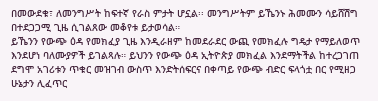በመውደቁ፣ ለመንግሥት ከፍተኛ የራስ ምታት ሆኗል፡፡ መንግሥትም ይኼንኑ ሕመሙን ሳይሸሽግ በተደጋጋሚ ጊዜ ሲገልጸው መቆየቱ ይታወሳል።
ይኼንን የውጭ ዕዳ የመክፈያ ጊዜ እንዲራዘም ከመደራደር ውጪ የመክፈሉ ግዴታ የማይለወጥ እንደሆነ ባለሙያዎች ይገልጻሉ። ይህንን የውጭ ዕዳ ኢትዮጵያ መክፈል እንደማትችል ከተረጋገጠ ደግሞ አገሪቱን ጥቁር መዝገብ ውስጥ እንድትሰፍርና በቀጣይ የውጭ ብድር ፍላጎቷ በር የሚዘጋ ሁኔታን ሊፈጥር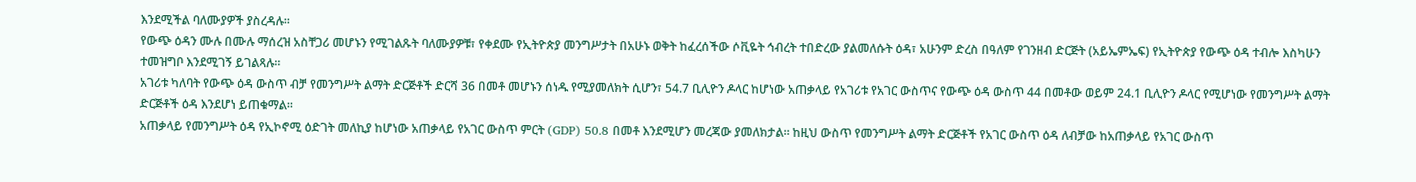እንደሚችል ባለሙያዎች ያስረዳሉ።
የውጭ ዕዳን ሙሉ በሙሉ ማሰረዝ አስቸጋሪ መሆኑን የሚገልጹት ባለሙያዎቹ፣ የቀደሙ የኢትዮጵያ መንግሥታት በአሁኑ ወቅት ከፈረሰችው ሶቪዬት ኅብረት ተበድረው ያልመለሱት ዕዳ፣ አሁንም ድረስ በዓለም የገንዘብ ድርጅት (አይኤምኤፍ) የኢትዮጵያ የውጭ ዕዳ ተብሎ እስካሁን ተመዝግቦ እንደሚገኝ ይገልጻሉ።
አገሪቱ ካለባት የውጭ ዕዳ ውስጥ ብቻ የመንግሥት ልማት ድርጅቶች ድርሻ 36 በመቶ መሆኑን ሰነዱ የሚያመለክት ሲሆን፣ 54.7 ቢሊዮን ዶላር ከሆነው አጠቃላይ የአገሪቱ የአገር ውስጥና የውጭ ዕዳ ውስጥ 44 በመቶው ወይም 24.1 ቢሊዮን ዶላር የሚሆነው የመንግሥት ልማት ድርጅቶች ዕዳ እንደሆነ ይጠቁማል።
አጠቃላይ የመንግሥት ዕዳ የኢኮኖሚ ዕድገት መለኪያ ከሆነው አጠቃላይ የአገር ውስጥ ምርት (GDP) 50.8 በመቶ እንደሚሆን መረጃው ያመለክታል። ከዚህ ውስጥ የመንግሥት ልማት ድርጅቶች የአገር ውስጥ ዕዳ ለብቻው ከአጠቃላይ የአገር ውስጥ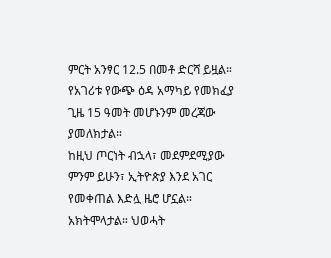ምርት አንፃር 12.5 በመቶ ድርሻ ይዟል።
የአገሪቱ የውጭ ዕዳ አማካይ የመክፈያ ጊዜ 15 ዓመት መሆኑንም መረጃው ያመለክታል።
ከዚህ ጦርነት ብኋላ፣ መደምደሚያው ምንም ይሁን፣ ኢትዮጵያ እንደ አገር የመቀጠል እድሏ ዜሮ ሆኗል። አክትሞላታል። ህወሓት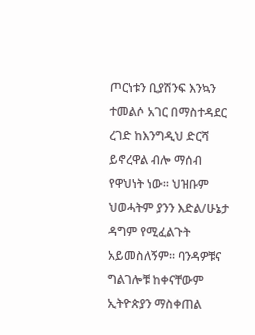ጦርነቱን ቢያሽንፍ እንኳን ተመልሶ አገር በማስተዳደር ረገድ ከእንግዲህ ድርሻ ይኖረዋል ብሎ ማሰብ የዋህነት ነው። ህዝቡም ህወሓትም ያንን እድል/ሁኔታ ዳግም የሚፈልጉት አይመስለኝም። ባንዳዎቹና ግልገሎቹ ከቀናቸውም ኢትዮጵያን ማስቀጠል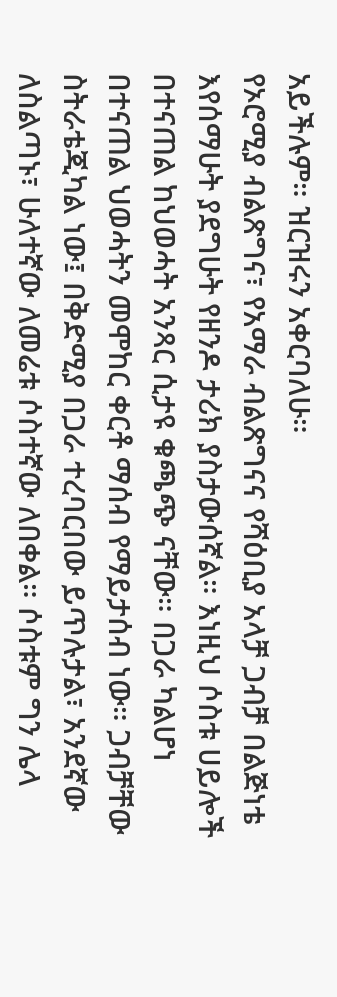አይችሉም። ዝርዝሩን አቀርባለሁ።
የኦሮሚያ ብልጽግና፣ የአማራ ብልጽግናና የሻዕቢያ አላቻ ጋብቻ በልጅነቴ እየሰማሁት ያደግሁት የዘንዶ ታሪክ ያስታውሰኛል። እነዚህ ሶስቱ ሀይሎች በተናጠል ከህወሓት አንጻር ሲታዩ ቁጫጭ ናቸው። በጋራ ካልሆነ በተናጠል ህወሓትን መሞከር ቀርቶ ማሰብ የማይታሰብ ነው። ጋብቻቸው ስትራቴጂካል ነው፤ በቅድሚያ በጋራ ተረባርበው ይጥሉታል፣ አንደኛው ለስልጣኑ፣ ሁለተኛው ለመሬቱ ሶስተኛው ለበቀል። ሶስቱም ግን ሌላ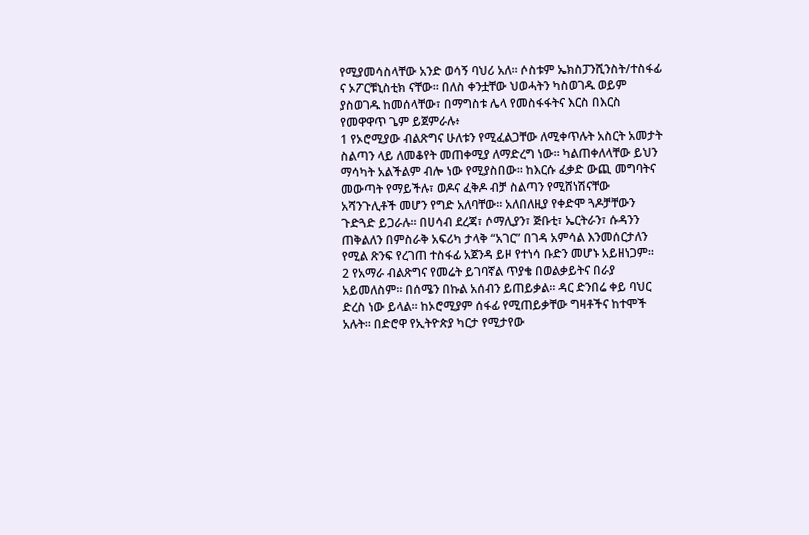የሚያመሳስላቸው አንድ ወሳኝ ባህሪ አለ። ሶስቱም ኤክስፓንሺንስት/ተስፋፊ ና ኦፖርቹኒስቲክ ናቸው። በለስ ቀንቷቸው ህወሓትን ካስወገዱ ወይም ያስወገዱ ከመሰላቸው፣ በማግስቱ ሌላ የመስፋፋትና እርስ በእርስ የመዋዋጥ ጌም ይጀምራሉ፥
1 የኦሮሚያው ብልጽግና ሁለቱን የሚፈልጋቸው ለሚቀጥሉት አስርት አመታት ስልጣን ላይ ለመቆየት መጠቀሚያ ለማድረግ ነው። ካልጠቀለላቸው ይህን ማሳካት አልችልም ብሎ ነው የሚያስበው። ከእርሱ ፈቃድ ውጪ መግባትና መውጣት የማይችሉ፣ ወዶና ፈቅዶ ብቻ ስልጣን የሚሸነሽናቸው አሻንጉሊቶች መሆን የግድ አለባቸው። አለበለዚያ የቀድሞ ጓዶቻቸውን ጉድጓድ ይጋራሉ። በሀሳብ ደረጃ፣ ሶማሊያን፣ ጅቡቲ፣ ኤርትራን፣ ሱዳንን ጠቅልለን በምስራቅ አፍሪካ ታላቅ “አገር” በገዳ አምሳል እንመሰርታለን የሚል ጽንፍ የረገጠ ተስፋፊ አጀንዳ ይዞ የተነሳ ቡድን መሆኑ አይዘነጋም።
2 የአማራ ብልጽግና የመሬት ይገባኛል ጥያቄ በወልቃይትና በራያ አይመለስም። በሰሜን በኩል አሰብን ይጠይቃል። ዳር ድንበሬ ቀይ ባህር ድረስ ነው ይላል። ከኦሮሚያም ሰፋፊ የሚጠይቃቸው ግዛቶችና ከተሞች አሉት። በድሮዋ የኢትዮጵያ ካርታ የሚታየው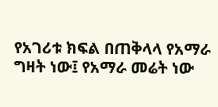የአገሪቱ ክፍል በጠቅላላ የአማራ ግዛት ነው፤ የአማራ መሬት ነው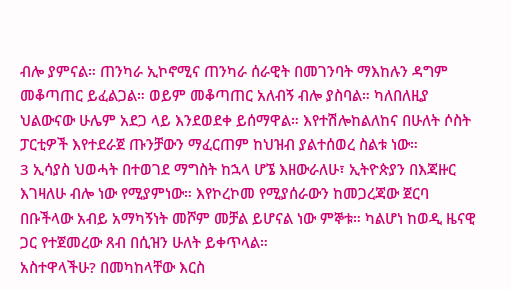ብሎ ያምናል። ጠንካራ ኢኮኖሚና ጠንካራ ሰራዊት በመገንባት ማእከሉን ዳግም መቆጣጠር ይፈልጋል። ወይም መቆጣጠር አለብኝ ብሎ ያስባል። ካለበለዚያ ህልውናው ሁሌም አደጋ ላይ እንደወደቀ ይሰማዋል። እየተሽሎከልለከና በሁለት ሶስት ፓርቲዎች እየተደራጀ ጡንቻውን ማፈርጠም ከህዝብ ያልተሰወረ ስልቱ ነው።
3 ኢሳያስ ህወሓት በተወገደ ማግስት ከኋላ ሆኜ እዘውራለሁ፣ ኢትዮጵያን በእጃዙር እገዛለሁ ብሎ ነው የሚያምነው። እየኮረኮመ የሚያሰራውን ከመጋረጃው ጀርባ በቡችላው አብይ አማካኝነት መሾም መቻል ይሆናል ነው ምኞቱ። ካልሆነ ከወዲ ዜናዊ ጋር የተጀመረው ጸብ በሲዝን ሁለት ይቀጥላል።
አስተዋላችሁ? በመካከላቸው እርስ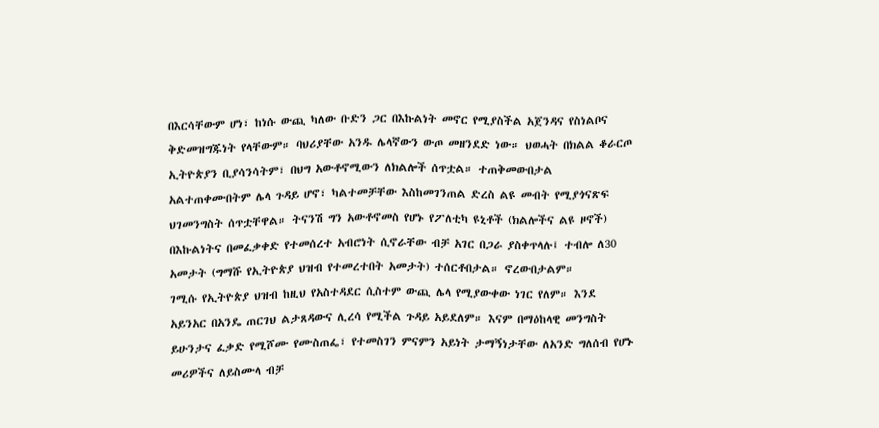በእርሳቸውም ሆነ፣ ከነሱ ውጪ ካለው ቡድን ጋር በእኩልነት መኖር የሚያስችል አጀንዳና የስነልቦና ቅድመዝግጁነት የላቸውም። ባህሪያቸው አንዱ ሌላኛውን ውጦ መዘንደድ ነው። ህወሓት በክልል ቆራርጦ ኢትዮጵያን ቢያሳንሳትም፣ በህግ አውቶኖሚውን ለክልሎች ሰጥቷል። ተጠቅመውበታል አልተጠቀሙበትም ሌላ ጉዳይ ሆኖ፣ ካልተመቻቸው እስከመገንጠል ድረስ ልዩ መብት የሚያጎናጽፍ ህገመንግስት ሰጥቷቸዋል። ትናንሽ ግን አውቶኖመስ የሆኑ የፖለቲካ ዩኒቶች (ክልሎችና ልዩ ዞኖች) በእኩልነትና በመፈቃቀድ የተመሰረተ አብሮነት ሲኖራቸው ብቻ አገር በጋራ ያስቀጥላሉ፤ ተብሎ ለ30 አመታት (ግማሹ የኢትዮጵያ ህዝብ የተመረተበት አመታት) ተሰርቶበታል። ኖረውበታልም።
ገሚሱ የኢትዮጵያ ህዝብ ከዚህ የአስተዳደር ሲስተም ውጪ ሌላ የሚያውቀው ነገር የለም። እንደ አይንአር በአንዴ ጠርገህ ልታጸዳውና ሊረሳ የሚችል ጉዳይ አይደለም። እናም በማዕከላዊ መንግስት ይሁንታና ፈቃድ የሚሾሙ የሙስጠፌ፣ የተመስገን ምናምን አይነት ታማኝነታቸው ለአንድ ግለሰብ የሆኑ መሪዎችና ለይስሙላ ብቻ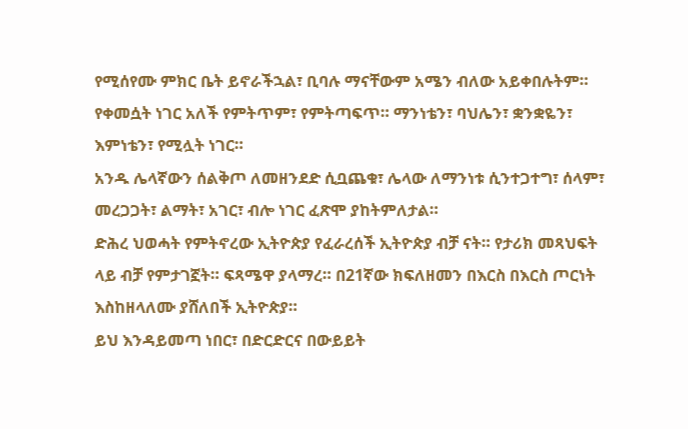የሚሰየሙ ምክር ቤት ይኖራችኋል፣ ቢባሉ ማናቸውም አሜን ብለው አይቀበሉትም። የቀመሷት ነገር አለች የምትጥም፣ የምትጣፍጥ። ማንነቴን፣ ባህሌን፣ ቋንቋዬን፣ እምነቴን፣ የሚሏት ነገር።
አንዱ ሌላኛውን ሰልቅጦ ለመዘንደድ ሲቧጨቁ፣ ሌላው ለማንነቱ ሲንተጋተግ፣ ሰላም፣ መረጋጋት፣ ልማት፣ አገር፣ ብሎ ነገር ፈጽሞ ያከትምለታል።
ድሕረ ህወሓት የምትኖረው ኢትዮጵያ የፈራረሰች ኢትዮጵያ ብቻ ናት። የታሪክ መጻህፍት ላይ ብቻ የምታገኟት። ፍጻሜዋ ያላማረ። በ21ኛው ክፍለዘመን በእርስ በእርስ ጦርነት እስከዘላለሙ ያሸለበች ኢትዮጵያ።
ይህ እንዳይመጣ ነበር፣ በድርድርና በውይይት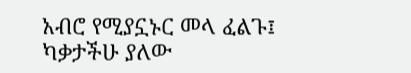አብሮ የሚያኗኑር መላ ፈልጉ፤ ካቃታችሁ ያለው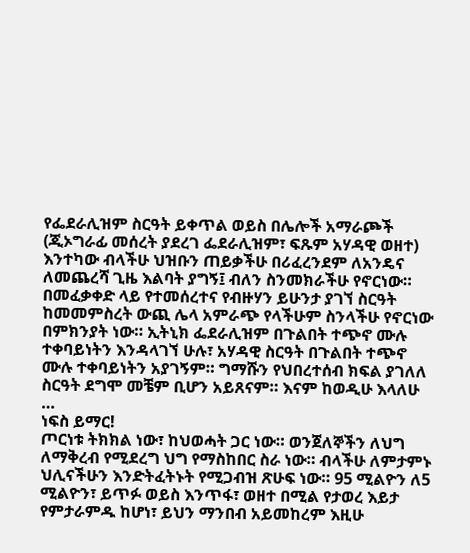የፌደራሊዝም ስርዓት ይቀጥል ወይስ በሌሎች አማራጮች (ጂኦግራፊ መሰረት ያደረገ ፌደራሊዝም፣ ፍጹም አሃዳዊ ወዘተ) እንተካው ብላችሁ ህዝቡን ጠይቃችሁ በሪፈረንደም ለአንዴና ለመጨረሻ ጊዜ እልባት ያግኝ፤ ብለን ስንመክራችሁ የኖርነው። በመፈቃቀድ ላይ የተመሰረተና የብዙሃን ይሁንታ ያገኘ ስርዓት ከመመምስረት ውጪ ሌላ አምራጭ የላችሁም ስንላችሁ የኖርነው በምክንያት ነው። ኢትኒክ ፌደራሊዝም በጉልበት ተጭኖ ሙሉ ተቀባይነትን እንዳላገኘ ሁሉ፣ አሃዳዊ ስርዓት በጉልበት ተጭኖ ሙሉ ተቀባይነትን አያገኝም። ግማሹን የህበረተሰብ ክፍል ያገለለ ስርዓት ደግሞ መቼም ቢሆን አይጸናም። እናም ከወዲሁ እላለሁ …
ነፍስ ይማር!
ጦርነቱ ትክክል ነው፣ ከህወሓት ጋር ነው። ወንጀለኞችን ለህግ ለማቅረብ የሚደረግ ህግ የማስከበር ስራ ነው። ብላችሁ ለምታምኑ ህሊናችሁን እንድትፈትኑት የሚጋብዝ ጽሁፍ ነው። 95 ሚልዮን ለ5 ሚልዮን፣ ይጥፉ ወይስ እንጥፋ፣ ወዘተ በሚል የታወረ እይታ የምታራምዱ ከሆነ፣ ይህን ማንበብ አይመከረም እዚሁ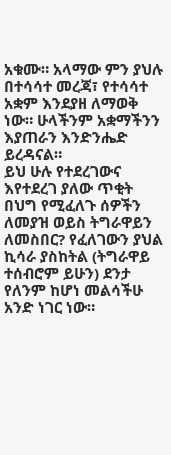አቁሙ። አላማው ምን ያህሉ በተሳሳተ መረጃ፣ የተሳሳተ አቋም እንደያዘ ለማወቅ ነው። ሁላችንም አቋማችንን እያጠራን እንድንሔድ ይረዳናል።
ይህ ሁሉ የተደረገውና እየተደረገ ያለው ጥቂት በህግ የሚፈለጉ ሰዎችን ለመያዝ ወይስ ትግራዋይን ለመስበር? የፈለገውን ያህል ኪሳራ ያስከትል (ትግራዋይ ተሰብሮም ይሁን) ደንታ የለንም ከሆነ መልሳችሁ አንድ ነገር ነው።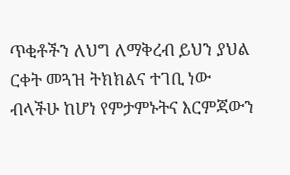ጥቂቶችን ለህግ ለማቅረብ ይህን ያህል ርቀት መጓዝ ትክክልና ተገቢ ነው ብላችሁ ከሆነ የምታምኑትና እርምጃውን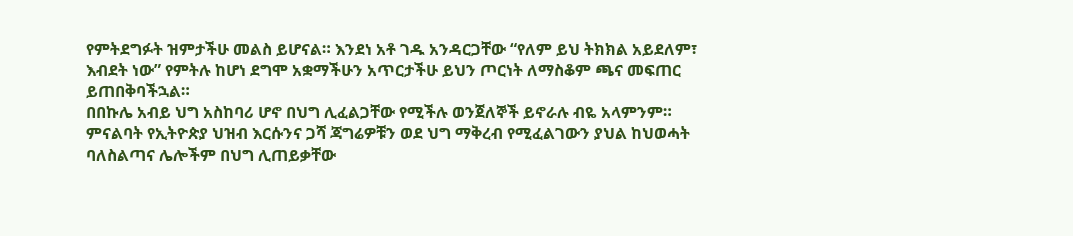የምትደግፉት ዝምታችሁ መልስ ይሆናል። እንደነ አቶ ገዱ አንዳርጋቸው “የለም ይህ ትክክል አይደለም፣ እብደት ነው” የምትሉ ከሆነ ደግሞ አቋማችሁን አጥርታችሁ ይህን ጦርነት ለማስቆም ጫና መፍጠር ይጠበቅባችኋል።
በበኩሌ አብይ ህግ አስከባሪ ሆኖ በህግ ሊፈልጋቸው የሚችሉ ወንጀለኞች ይኖራሉ ብዬ አላምንም። ምናልባት የኢትዮጵያ ህዝብ እርሱንና ጋሻ ጃግሬዎቹን ወደ ህግ ማቅረብ የሚፈልገውን ያህል ከህወሓት ባለስልጣና ሌሎችም በህግ ሊጠይቃቸው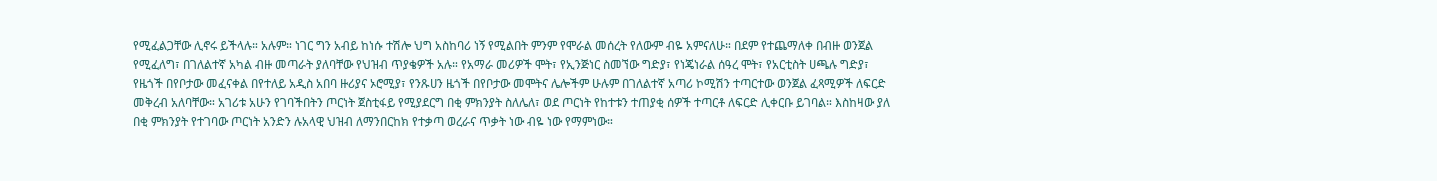የሚፈልጋቸው ሊኖሩ ይችላሉ። አሉም። ነገር ግን አብይ ከነሱ ተሽሎ ህግ አስከባሪ ነኝ የሚልበት ምንም የሞራል መሰረት የለውም ብዬ አምናለሁ። በደም የተጨማለቀ በብዙ ወንጀል የሚፈለግ፣ በገለልተኛ አካል ብዙ መጣራት ያለባቸው የህዝብ ጥያቄዎች አሉ። የአማራ መሪዎች ሞት፣ የኢንጅነር ስመኘው ግድያ፣ የነጄነራል ሰዓረ ሞት፣ የአርቲስት ሀጫሉ ግድያ፣ የዜጎች በየቦታው መፈናቀል በየተለይ አዲስ አበባ ዙሪያና ኦሮሚያ፣ የንጹሀን ዜጎች በየቦታው መሞትና ሌሎችም ሁሉም በገለልተኛ አጣሪ ኮሚሽን ተጣርተው ወንጀል ፈጻሚዎች ለፍርድ መቅረብ አለባቸው። አገሪቱ አሁን የገባችበትን ጦርነት ጀስቲፋይ የሚያደርግ በቂ ምክንያት ስለሌለ፣ ወደ ጦርነት የከተቱን ተጠያቂ ሰዎች ተጣርቶ ለፍርድ ሊቀርቡ ይገባል። እስከዛው ያለ በቂ ምክንያት የተገባው ጦርነት አንድን ሉአላዊ ህዝብ ለማንበርከክ የተቃጣ ወረራና ጥቃት ነው ብዬ ነው የማምነው።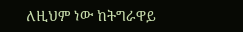ለዚህም ነው ከትግራዋይ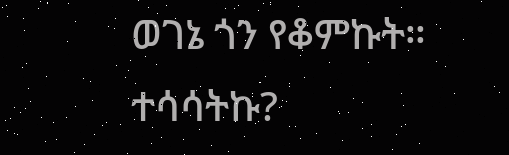ወገኔ ጎን የቆምኩት። ተሳሳትኩ?